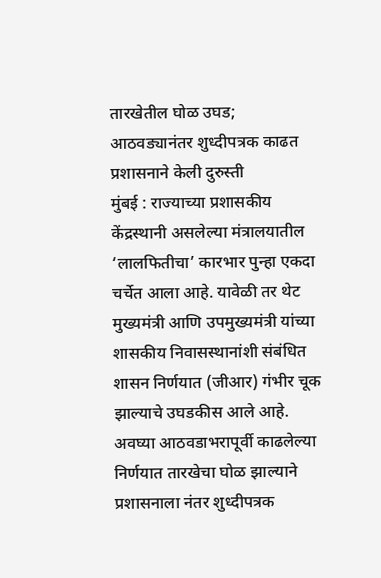तारखेतील घोळ उघड; आठवड्यानंतर शुध्दीपत्रक काढत प्रशासनाने केली दुरुस्ती
मुंबई : राज्याच्या प्रशासकीय केंद्रस्थानी असलेल्या मंत्रालयातील ‘लालफितीचा’ कारभार पुन्हा एकदा चर्चेत आला आहे. यावेळी तर थेट मुख्यमंत्री आणि उपमुख्यमंत्री यांच्या शासकीय निवासस्थानांशी संबंधित शासन निर्णयात (जीआर) गंभीर चूक झाल्याचे उघडकीस आले आहे. अवघ्या आठवडाभरापूर्वी काढलेल्या निर्णयात तारखेचा घोळ झाल्याने प्रशासनाला नंतर शुध्दीपत्रक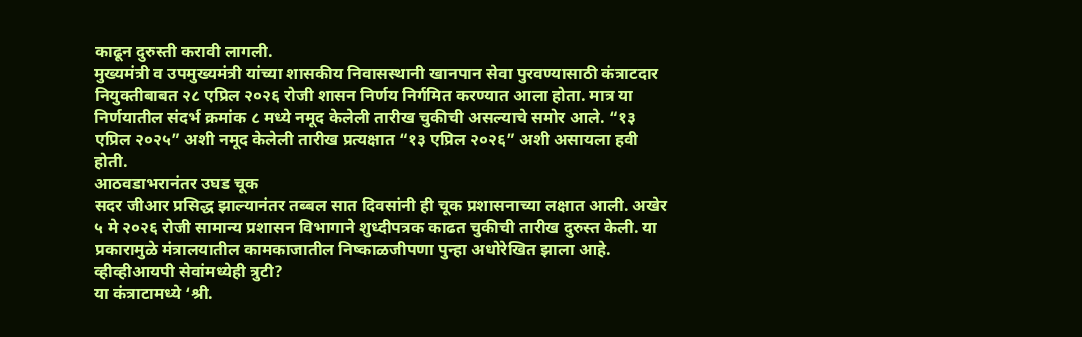काढून दुरुस्ती करावी लागली.
मुख्यमंत्री व उपमुख्यमंत्री यांच्या शासकीय निवासस्थानी खानपान सेवा पुरवण्यासाठी कंत्राटदार नियुक्तीबाबत २८ एप्रिल २०२६ रोजी शासन निर्णय निर्गमित करण्यात आला होता. मात्र या निर्णयातील संदर्भ क्रमांक ८ मध्ये नमूद केलेली तारीख चुकीची असल्याचे समोर आले. “१३ एप्रिल २०२५” अशी नमूद केलेली तारीख प्रत्यक्षात “१३ एप्रिल २०२६” अशी असायला हवी होती.
आठवडाभरानंतर उघड चूक
सदर जीआर प्रसिद्ध झाल्यानंतर तब्बल सात दिवसांनी ही चूक प्रशासनाच्या लक्षात आली. अखेर ५ मे २०२६ रोजी सामान्य प्रशासन विभागाने शुध्दीपत्रक काढत चुकीची तारीख दुरुस्त केली. या प्रकारामुळे मंत्रालयातील कामकाजातील निष्काळजीपणा पुन्हा अधोरेखित झाला आहे.
व्हीव्हीआयपी सेवांमध्येही त्रुटी?
या कंत्राटामध्ये ‘श्री.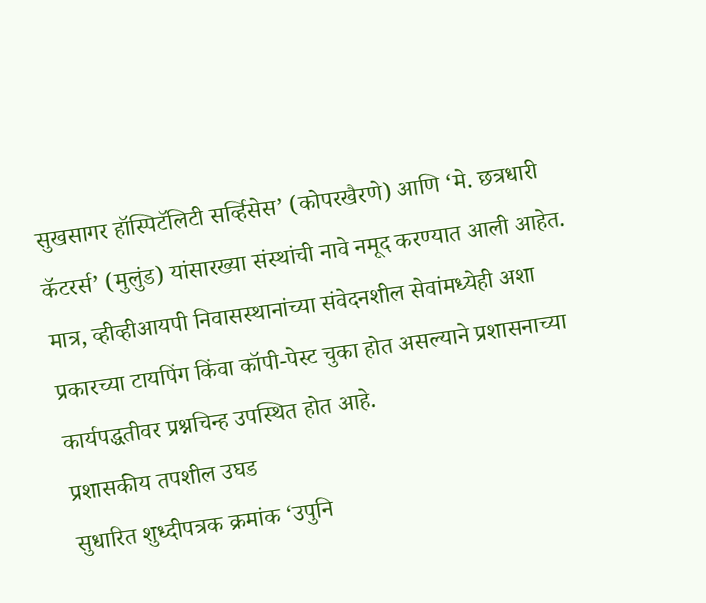सुखसागर हॉस्पिटॅलिटी सर्व्हिसेस’ (कोपरखैरणे) आणि ‘मे. छत्रधारी कॅटरर्स’ (मुलुंड) यांसारख्या संस्थांची नावे नमूद करण्यात आली आहेत. मात्र, व्हीव्हीआयपी निवासस्थानांच्या संवेदनशील सेवांमध्येही अशा प्रकारच्या टायपिंग किंवा कॉपी-पेस्ट चुका होत असल्याने प्रशासनाच्या कार्यपद्धतीवर प्रश्नचिन्ह उपस्थित होत आहे.
प्रशासकीय तपशील उघड
सुधारित शुध्दीपत्रक क्रमांक ‘उपुनि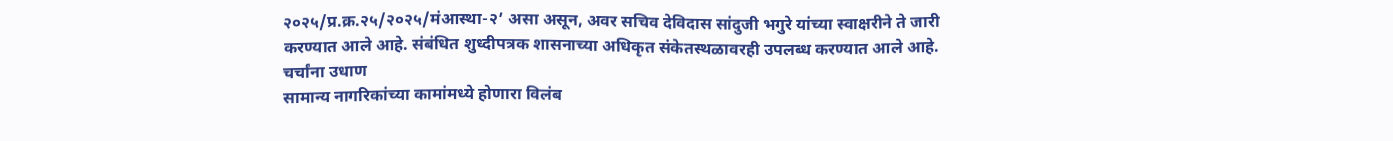२०२५/प्र.क्र.२५/२०२५/मंआस्था-२’ असा असून, अवर सचिव देविदास सांदुजी भगुरे यांच्या स्वाक्षरीने ते जारी करण्यात आले आहे. संबंधित शुध्दीपत्रक शासनाच्या अधिकृत संकेतस्थळावरही उपलब्ध करण्यात आले आहे.
चर्चांना उधाण
सामान्य नागरिकांच्या कामांमध्ये होणारा विलंब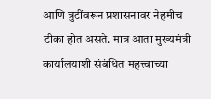आणि त्रुटींवरून प्रशासनावर नेहमीच टीका होत असते. मात्र आता मुख्यमंत्री कार्यालयाशी संबंधित महत्त्वाच्या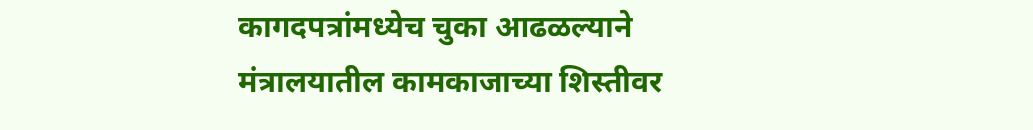कागदपत्रांमध्येच चुका आढळल्याने मंत्रालयातील कामकाजाच्या शिस्तीवर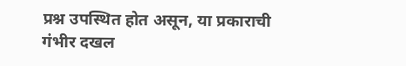प्रश्न उपस्थित होत असून, या प्रकाराची गंभीर दखल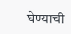घेण्याची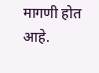मागणी होत आहे.